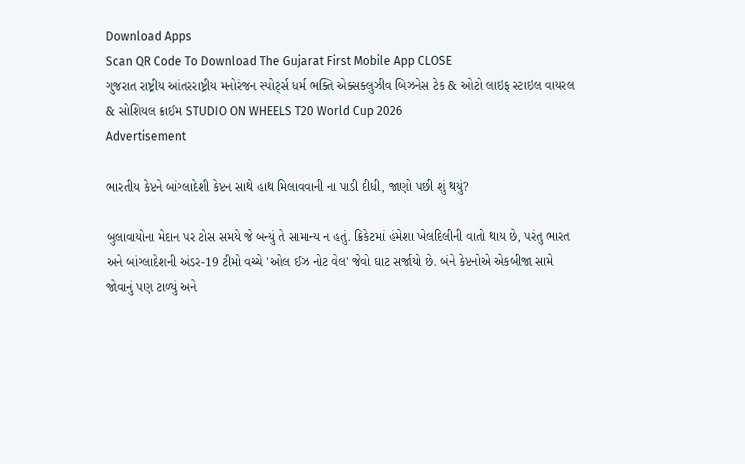Download Apps
Scan QR Code To Download The Gujarat First Mobile App CLOSE
ગુજરાત રાષ્ટ્રીય આંતરરાષ્ટ્રીય મનોરંજન સ્પોર્ટ્સ ધર્મ ભક્તિ એક્સક્લુઝીવ બિઝનેસ ટેક & ઓટો લાઇફ સ્ટાઇલ વાયરલ & સોશિયલ ક્રાઈમ STUDIO ON WHEELS T20 World Cup 2026
Advertisement

ભારતીય કેપ્ટને બાંગ્લાદેશી કેપ્ટન સાથે હાથ મિલાવવાની ના પાડી દીધી, જાણો પછી શું થયું?

બુલાવાયોના મેદાન પર ટોસ સમયે જે બન્યું તે સામાન્ય ન હતું. ક્રિકેટમાં હંમેશા ખેલદિલીની વાતો થાય છે, પરંતુ ભારત અને બાંગ્લાદેશની અંડર-19 ટીમો વચ્ચે 'ઓલ ઈઝ નોટ વેલ' જેવો ઘાટ સર્જાયો છે. બંને કેપ્ટનોએ એકબીજા સામે જોવાનું પણ ટાળ્યું અને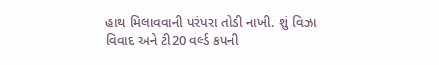હાથ મિલાવવાની પરંપરા તોડી નાખી. શું વિઝા વિવાદ અને ટી20 વર્લ્ડ કપની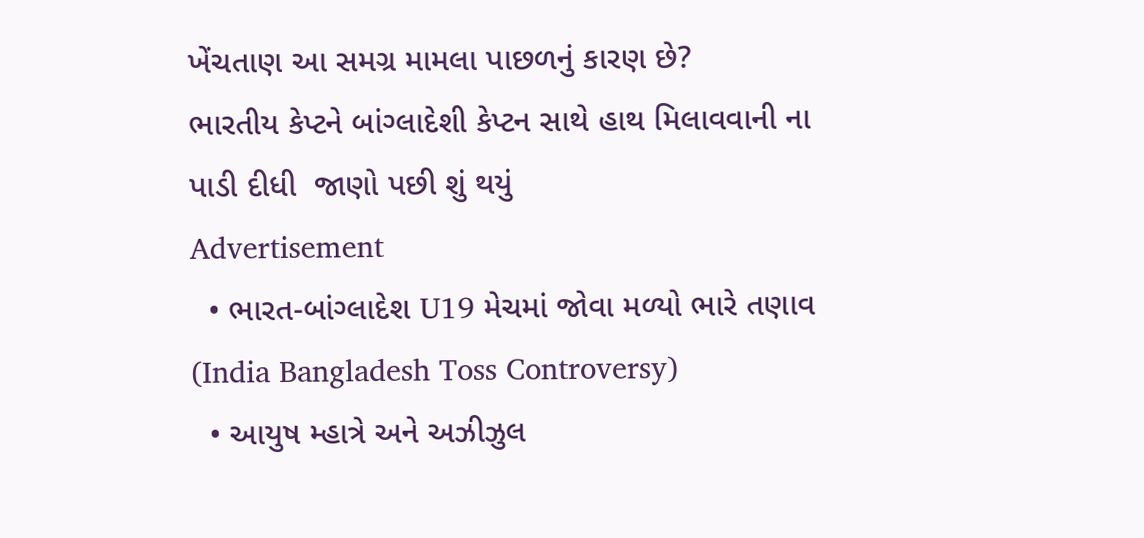ખેંચતાણ આ સમગ્ર મામલા પાછળનું કારણ છે?
ભારતીય કેપ્ટને બાંગ્લાદેશી કેપ્ટન સાથે હાથ મિલાવવાની ના પાડી દીધી  જાણો પછી શું થયું
Advertisement
  • ભારત-બાંગ્લાદેશ U19 મેચમાં જોવા મળ્યો ભારે તણાવ (India Bangladesh Toss Controversy)
  • આયુષ મ્હાત્રે અને અઝીઝુલ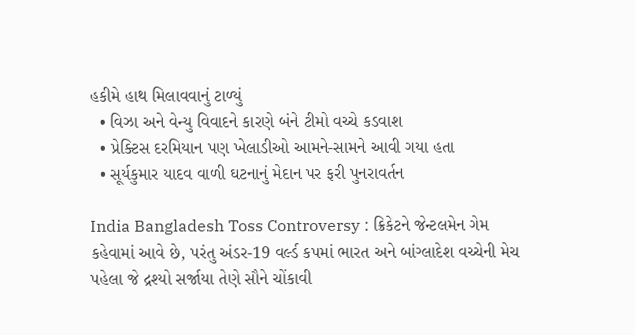હકીમે હાથ મિલાવવાનું ટાળ્યું
  • વિઝા અને વેન્યુ વિવાદને કારણે બંને ટીમો વચ્ચે કડવાશ
  • પ્રેક્ટિસ દરમિયાન પણ ખેલાડીઓ આમને-સામને આવી ગયા હતા
  • સૂર્યકુમાર યાદવ વાળી ઘટનાનું મેદાન પર ફરી પુનરાવર્તન

India Bangladesh Toss Controversy : ક્રિકેટને જેન્ટલમેન ગેમ કહેવામાં આવે છે, પરંતુ અંડર-19 વર્લ્ડ કપમાં ભારત અને બાંગ્લાદેશ વચ્ચેની મેચ પહેલા જે દ્રશ્યો સર્જાયા તેણે સૌને ચોંકાવી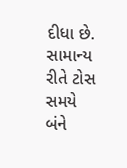દીધા છે. સામાન્ય રીતે ટોસ સમયે બંને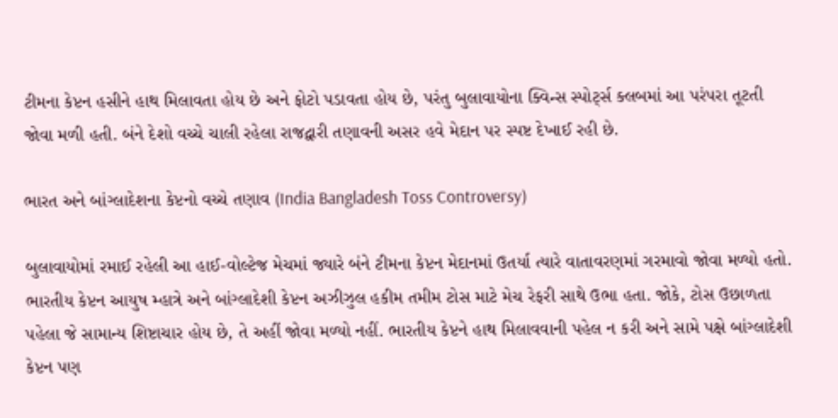ટીમના કેપ્ટન હસીને હાથ મિલાવતા હોય છે અને ફોટો પડાવતા હોય છે, પરંતુ બુલાવાયોના ક્વિન્સ સ્પોર્ટ્સ ક્લબમાં આ પરંપરા તૂટતી જોવા મળી હતી. બંને દેશો વચ્ચે ચાલી રહેલા રાજદ્વારી તણાવની અસર હવે મેદાન પર સ્પષ્ટ દેખાઈ રહી છે.

ભારત અને બાંગ્લાદેશના કેપ્ટનો વચ્ચે તણાવ (India Bangladesh Toss Controversy)

બુલાવાયોમાં રમાઈ રહેલી આ હાઈ-વોલ્ટેજ મેચમાં જ્યારે બંને ટીમના કેપ્ટન મેદાનમાં ઉતર્યા ત્યારે વાતાવરણમાં ગરમાવો જોવા મળ્યો હતો. ભારતીય કેપ્ટન આયુષ મ્હાત્રે અને બાંગ્લાદેશી કેપ્ટન અઝીઝુલ હકીમ તમીમ ટોસ માટે મેચ રેફરી સાથે ઉભા હતા. જોકે, ટોસ ઉછાળતા પહેલા જે સામાન્ય શિષ્ટાચાર હોય છે, તે અહીં જોવા મળ્યો નહીં. ભારતીય કેપ્ટને હાથ મિલાવવાની પહેલ ન કરી અને સામે પક્ષે બાંગ્લાદેશી કેપ્ટન પણ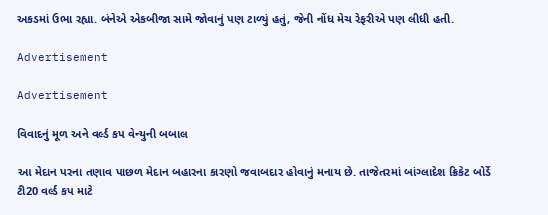અકડમાં ઉભા રહ્યા. બંનેએ એકબીજા સામે જોવાનું પણ ટાળ્યું હતું, જેની નોંધ મેચ રેફરીએ પણ લીધી હતી.

Advertisement

Advertisement

વિવાદનું મૂળ અને વર્લ્ડ કપ વેન્યુની બબાલ

આ મેદાન પરના તણાવ પાછળ મેદાન બહારના કારણો જવાબદાર હોવાનું મનાય છે. તાજેતરમાં બાંગ્લાદેશ ક્રિકેટ બોર્ડે ટી20 વર્લ્ડ કપ માટે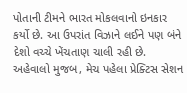પોતાની ટીમને ભારત મોકલવાનો ઇનકાર કર્યો છે. આ ઉપરાંત વિઝાને લઈને પણ બંને દેશો વચ્ચે ખેંચતાણ ચાલી રહી છે. અહેવાલો મુજબ, મેચ પહેલા પ્રેક્ટિસ સેશન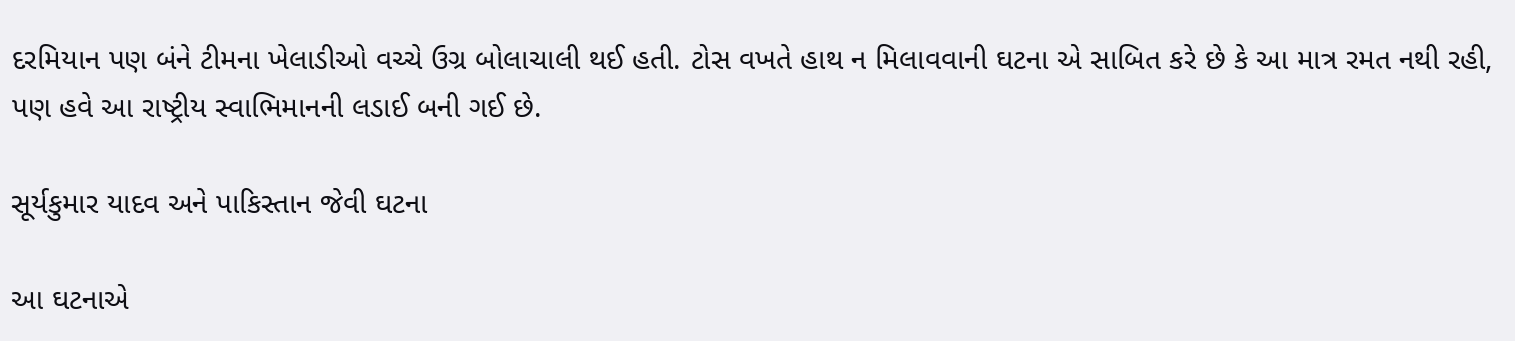દરમિયાન પણ બંને ટીમના ખેલાડીઓ વચ્ચે ઉગ્ર બોલાચાલી થઈ હતી. ટોસ વખતે હાથ ન મિલાવવાની ઘટના એ સાબિત કરે છે કે આ માત્ર રમત નથી રહી, પણ હવે આ રાષ્ટ્રીય સ્વાભિમાનની લડાઈ બની ગઈ છે.

સૂર્યકુમાર યાદવ અને પાકિસ્તાન જેવી ઘટના

આ ઘટનાએ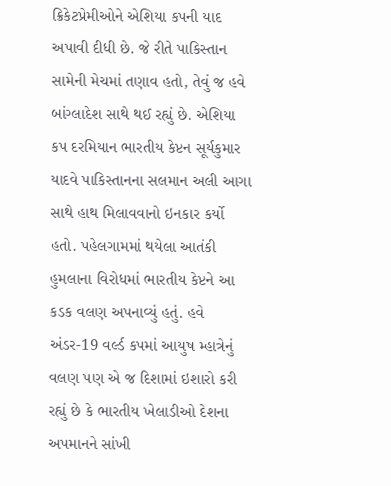ક્રિકેટપ્રેમીઓને એશિયા કપની યાદ અપાવી દીધી છે. જે રીતે પાકિસ્તાન સામેની મેચમાં તણાવ હતો, તેવું જ હવે બાંગ્લાદેશ સાથે થઈ રહ્યું છે. એશિયા કપ દરમિયાન ભારતીય કેપ્ટન સૂર્યકુમાર યાદવે પાકિસ્તાનના સલમાન અલી આગા સાથે હાથ મિલાવવાનો ઇનકાર કર્યો હતો. પહેલગામમાં થયેલા આતંકી હુમલાના વિરોધમાં ભારતીય કેપ્ટને આ કડક વલણ અપનાવ્યું હતું. હવે અંડર-19 વર્લ્ડ કપમાં આયુષ મ્હાત્રેનું વલણ પણ એ જ દિશામાં ઇશારો કરી રહ્યું છે કે ભારતીય ખેલાડીઓ દેશના અપમાનને સાંખી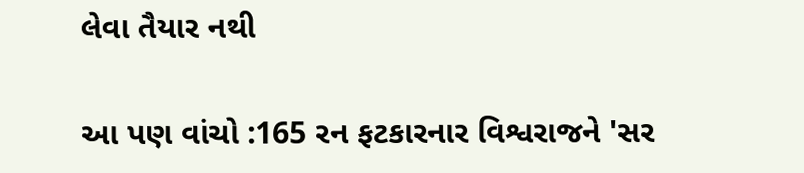લેવા તૈયાર નથી

આ પણ વાંચો :165 રન ફટકારનાર વિશ્વરાજને 'સર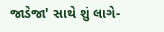જાડેજા' સાથે શું લાગે-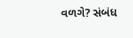વળગે? સંબંધ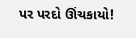પર પરદો ઊંચકાયો!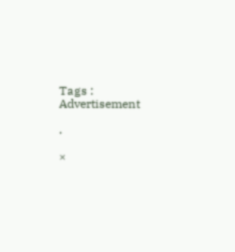Tags :
Advertisement

.

×